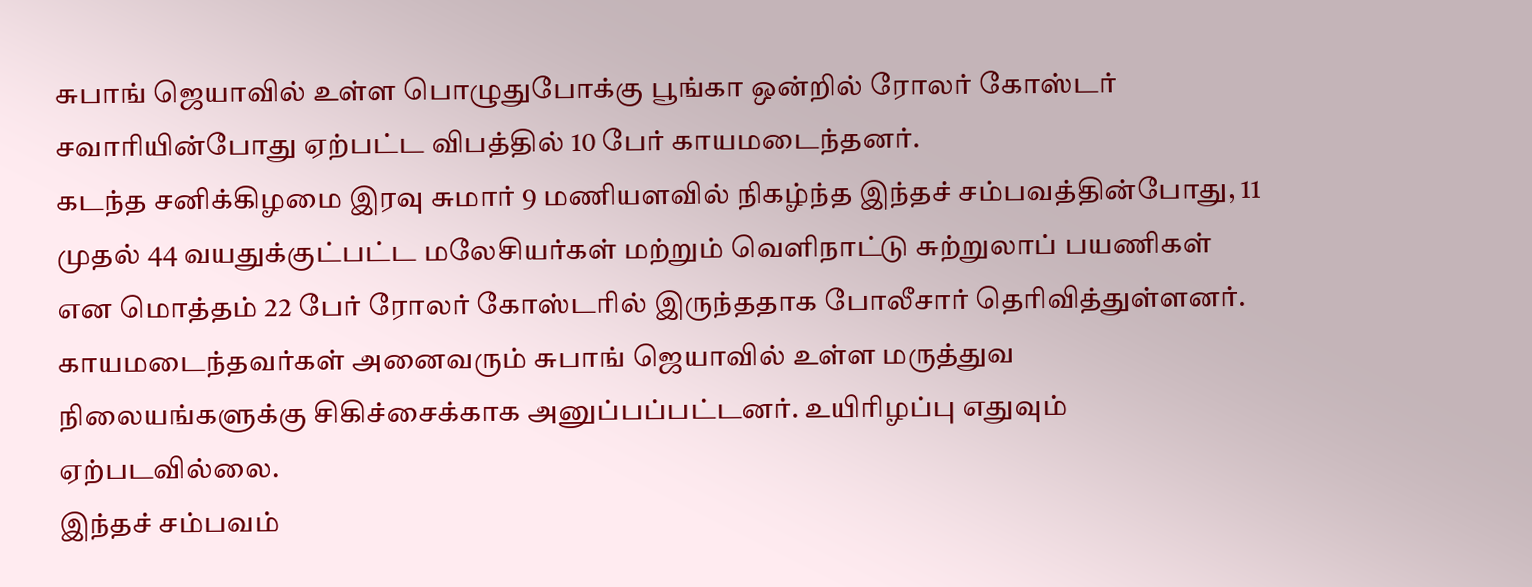சுபாங் ஜெயாவில் உள்ள பொழுதுபோக்கு பூங்கா ஒன்றில் ரோலர் கோஸ்டர் சவாரியின்போது ஏற்பட்ட விபத்தில் 10 பேர் காயமடைந்தனர்.
கடந்த சனிக்கிழமை இரவு சுமார் 9 மணியளவில் நிகழ்ந்த இந்தச் சம்பவத்தின்போது, 11 முதல் 44 வயதுக்குட்பட்ட மலேசியர்கள் மற்றும் வெளிநாட்டு சுற்றுலாப் பயணிகள் என மொத்தம் 22 பேர் ரோலர் கோஸ்டரில் இருந்ததாக போலீசார் தெரிவித்துள்ளனர்.
காயமடைந்தவர்கள் அனைவரும் சுபாங் ஜெயாவில் உள்ள மருத்துவ நிலையங்களுக்கு சிகிச்சைக்காக அனுப்பப்பட்டனர். உயிரிழப்பு எதுவும் ஏற்படவில்லை.
இந்தச் சம்பவம்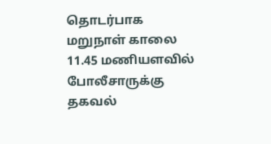தொடர்பாக மறுநாள் காலை 11.45 மணியளவில் போலீசாருக்கு தகவல்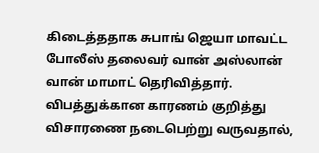கிடைத்ததாக சுபாங் ஜெயா மாவட்ட போலீஸ் தலைவர் வான் அஸ்லான் வான் மாமாட் தெரிவித்தார்.
விபத்துக்கான காரணம் குறித்து விசாரணை நடைபெற்று வருவதால்,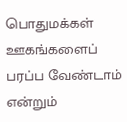பொதுமக்கள் ஊகங்களைப் பரப்ப வேண்டாம் என்றும்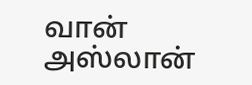வான் அஸ்லான்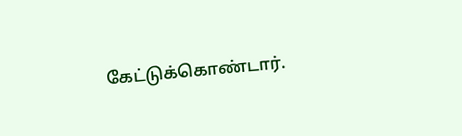கேட்டுக்கொண்டார்.